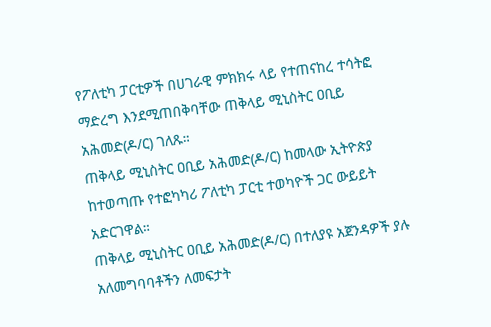የፖለቲካ ፓርቲዎች በሀገራዊ ምክክሩ ላይ የተጠናከረ ተሳትፎ ማድረግ እንደሚጠበቅባቸው ጠቅላይ ሚኒስትር ዐቢይ አሕመድ(ዶ/ር) ገለጹ።
ጠቅላይ ሚኒስትር ዐቢይ አሕመድ(ዶ/ር) ከመላው ኢትዮጵያ ከተወጣጡ የተፎካካሪ ፖለቲካ ፓርቲ ተወካዮች ጋር ውይይት አድርገዋል።
ጠቅላይ ሚኒስትር ዐቢይ አሕመድ(ዶ/ር) በተለያዩ አጀንዳዎች ያሉ አለመግባባቶችን ለመፍታት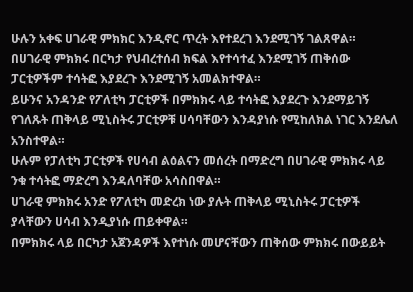ሁሉን አቀፍ ሀገራዊ ምክክር እንዲኖር ጥረት እየተደረገ እንደሚገኝ ገልጸዋል።
በሀገራዊ ምክክሩ በርካታ የህብረተሰብ ክፍል እየተሳተፈ እንደሚገኝ ጠቅሰው ፓርቲዎችም ተሳትፎ እያደረጉ እንደሚገኝ አመልክተዋል።
ይሁንና አንዳንድ የፖለቲካ ፓርቲዎች በምክክሩ ላይ ተሳትፎ እያደረጉ እንደማይገኝ የገለጹት ጠቅላይ ሚኒስትሩ ፓርቲዎቹ ሀሳባቸውን እንዳያነሱ የሚከለክል ነገር እንደሌለ አንስተዋል።
ሁሉም የፓለቲካ ፓርቲዎች የሀሳብ ልዕልናን መሰረት በማድረግ በሀገራዊ ምክክሩ ላይ ንቁ ተሳትፎ ማድረግ እንዳለባቸው አሳስበዋል።
ሀገራዊ ምክክሩ አንድ የፖለቲካ መድረክ ነው ያሉት ጠቅላይ ሚኒስትሩ ፓርቲዎች ያላቸውን ሀሳብ እንዲያነሱ ጠይቀዋል።
በምክክሩ ላይ በርካታ አጀንዳዎች እየተነሱ መሆናቸውን ጠቅሰው ምክክሩ በውይይት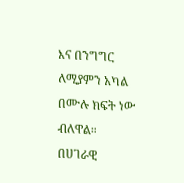እና በንግግር ለሚያምን አካል በሙሉ ክፍት ነው ብለዋል።
በሀገራዊ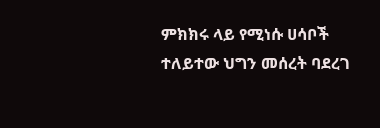ምክክሩ ላይ የሚነሱ ሀሳቦች ተለይተው ህግን መሰረት ባደረገ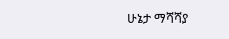ሁኔታ ማሻሻያ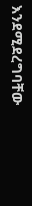እንደሚደረግባቸው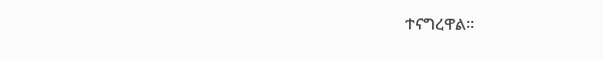ተናግረዋል።